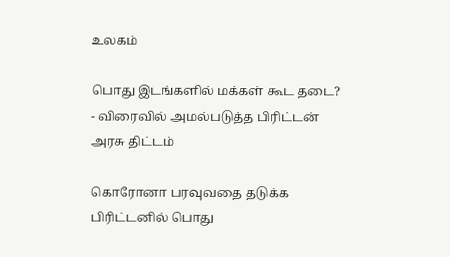உலகம்

பொது இடங்களில் மக்கள் கூட தடை? - விரைவில் அமல்படுத்த பிரிட்டன் அரசு திட்டம்

கொரோனா பரவுவதை தடுக்க பிரிட்டனில் பொது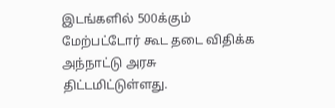இடங்களில் 500க்கும் மேற்பட்டோர் கூட தடை விதிக்க அந்நாட்டு அரசு திட்டமிட்டுள்ளது.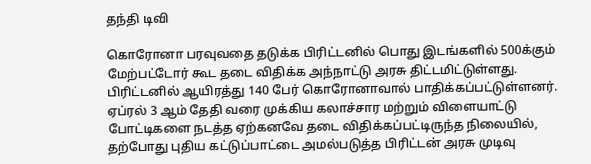தந்தி டிவி

கொரோனா பரவுவதை தடுக்க பிரிட்டனில் பொது இடங்களில் 500க்கும் மேற்பட்டோர் கூட தடை விதிக்க அந்நாட்டு அரசு திட்டமிட்டுள்ளது. பிரிட்டனில் ஆயிரத்து 140 பேர் கொரோனாவால் பாதிக்கப்பட்டுள்ளனர். ஏப்ரல் 3 ஆம் தேதி வரை முக்கிய கலாச்சார மற்றும் விளையாட்டு போட்டிகளை நடத்த ஏற்கனவே தடை விதிக்கப்பட்டிருந்த நிலையில், தற்போது புதிய கட்டுப்பாட்டை அமல்படுத்த பிரிட்டன் அரசு முடிவு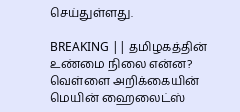செய்துள்ளது.

BREAKING || தமிழகத்தின் உண்மை நிலை என்ன? வெள்ளை அறிக்கையின் மெயின் ஹைலைட்ஸ்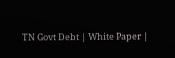TN Govt Debt | White Paper |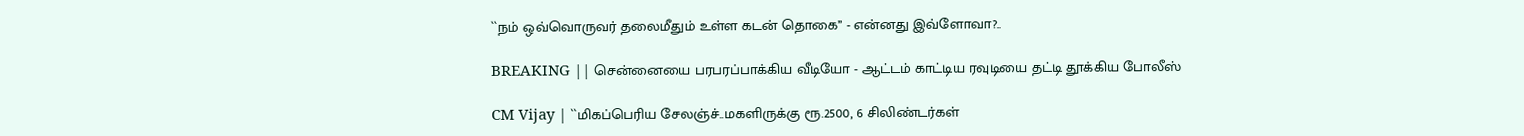``நம் ஒவ்வொருவர் தலைமீதும் உள்ள கடன் தொகை’’ - என்னது இவ்ளோவா?..

BREAKING || சென்னையை பரபரப்பாக்கிய வீடியோ - ஆட்டம் காட்டிய ரவுடியை தட்டி தூக்கிய போலீஸ்

CM Vijay | ``மிகப்பெரிய சேலஞ்ச்..மகளிருக்கு ரூ.2500, 6 சிலிண்டர்கள்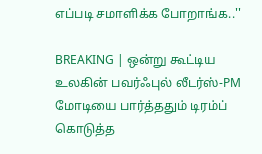எப்படி சமாளிக்க போறாங்க..''

BREAKING | ஒன்று கூட்டிய உலகின் பவர்ஃபுல் லீடர்ஸ்-PM மோடியை பார்த்ததும் டிரம்ப் கொடுத்த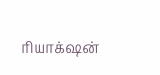ரியாக்‌ஷன்